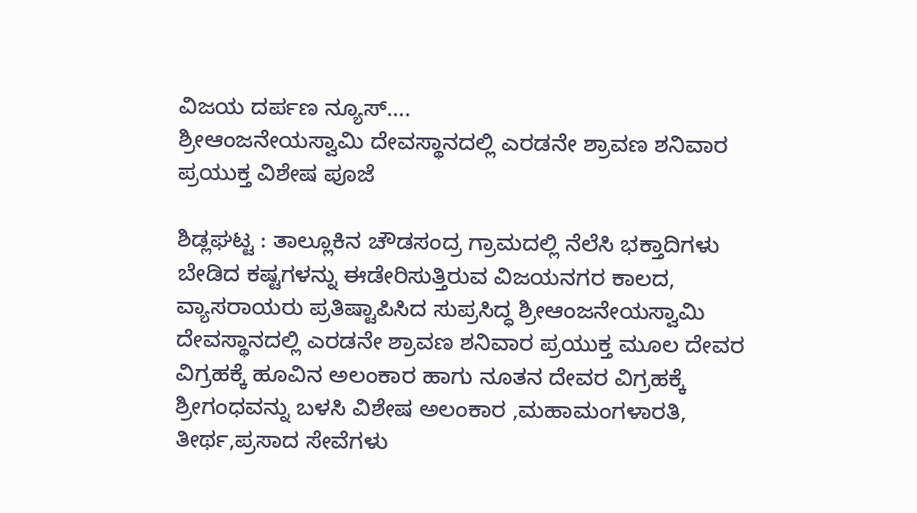ವಿಜಯ ದರ್ಪಣ ನ್ಯೂಸ್….
ಶ್ರೀಆಂಜನೇಯಸ್ವಾಮಿ ದೇವಸ್ಥಾನದಲ್ಲಿ ಎರಡನೇ ಶ್ರಾವಣ ಶನಿವಾರ ಪ್ರಯುಕ್ತ ವಿಶೇಷ ಪೂಜೆ

ಶಿಡ್ಲಘಟ್ಟ : ತಾಲ್ಲೂಕಿನ ಚೌಡಸಂದ್ರ ಗ್ರಾಮದಲ್ಲಿ ನೆಲೆಸಿ ಭಕ್ತಾದಿಗಳು ಬೇಡಿದ ಕಷ್ಟಗಳನ್ನು ಈಡೇರಿಸುತ್ತಿರುವ ವಿಜಯನಗರ ಕಾಲದ, ವ್ಯಾಸರಾಯರು ಪ್ರತಿಷ್ಟಾಪಿಸಿದ ಸುಪ್ರಸಿದ್ಧ ಶ್ರೀಆಂಜನೇಯಸ್ವಾಮಿ ದೇವಸ್ಥಾನದಲ್ಲಿ ಎರಡನೇ ಶ್ರಾವಣ ಶನಿವಾರ ಪ್ರಯುಕ್ತ ಮೂಲ ದೇವರ ವಿಗ್ರಹಕ್ಕೆ ಹೂವಿನ ಅಲಂಕಾರ ಹಾಗು ನೂತನ ದೇವರ ವಿಗ್ರಹಕ್ಕೆ ಶ್ರೀಗಂಧವನ್ನು ಬಳಸಿ ವಿಶೇಷ ಅಲಂಕಾರ ,ಮಹಾಮಂಗಳಾರತಿ, ತೀರ್ಥ,ಪ್ರಸಾದ ಸೇವೆಗಳು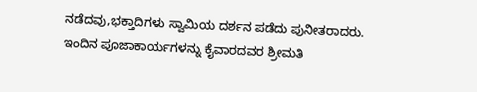ನಡೆದವು,ಭಕ್ತಾದಿಗಳು ಸ್ವಾಮಿಯ ದರ್ಶನ ಪಡೆದು ಪುನೀತರಾದರು.
ಇಂದಿನ ಪೂಜಾಕಾರ್ಯಗಳನ್ನು ಕೈವಾರದವರ ಶ್ರೀಮತಿ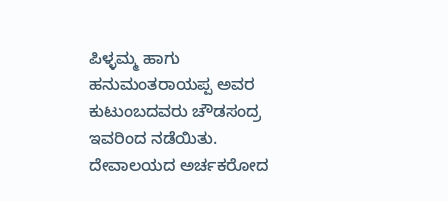ಪಿಳ್ಳಮ್ಮ ಹಾಗು ಹನುಮಂತರಾಯಪ್ಪ ಅವರ ಕುಟುಂಬದವರು ಚೌಡಸಂದ್ರ ಇವರಿಂದ ನಡೆಯಿತು.
ದೇವಾಲಯದ ಅರ್ಚಕರೋದ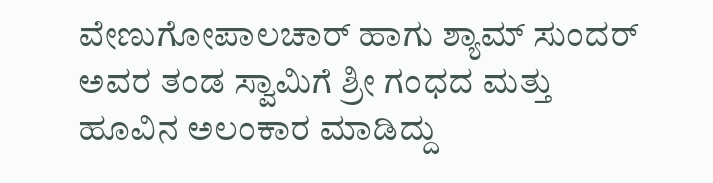ವೇಣುಗೋಪಾಲಚಾರ್ ಹಾಗು ಶ್ಯಾಮ್ ಸುಂದರ್ ಅವರ ತಂಡ ಸ್ವಾಮಿಗೆ ಶ್ರೀ ಗಂಧದ ಮತ್ತು ಹೂವಿನ ಅಲಂಕಾರ ಮಾಡಿದ್ದು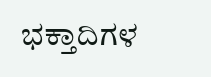ಭಕ್ತಾದಿಗಳ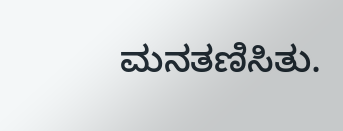ಮನತಣಿಸಿತು.